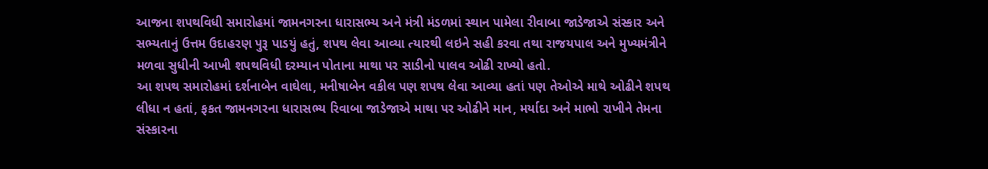આજના શપથવિધી સમારોહમાં જામનગરના ધારાસભ્ય અને મંત્રી મંડળમાં સ્થાન પામેલા રીવાબા જાડેજાએ સંસ્કાર અને સભ્યતાનું ઉત્તમ ઉદાહરણ પુરૂ પાડયું હતું, શપથ લેવા આવ્યા ત્યારથી લઇને સહી કરવા તથા રાજયપાલ અને મુખ્યમંત્રીને મળવા સુધીની આખી શપથવિધી દરમ્યાન પોતાના માથા પર સાડીનો પાલવ ઓઢી રાખ્યો હતો.
આ શપથ સમારોહમાં દર્શનાબેન વાઘેલા, મનીષાબેન વકીલ પણ શપથ લેવા આવ્યા હતાં પણ તેઓએ માથે ઓઢીને શપથ લીધા ન હતાં, ફકત જામનગરના ધારાસભ્ય રિવાબા જાડેજાએ માથા પર ઓઢીને માન, મર્યાદા અને માભો રાખીને તેમના સંસ્કારના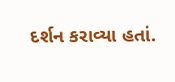દર્શન કરાવ્યા હતાં.